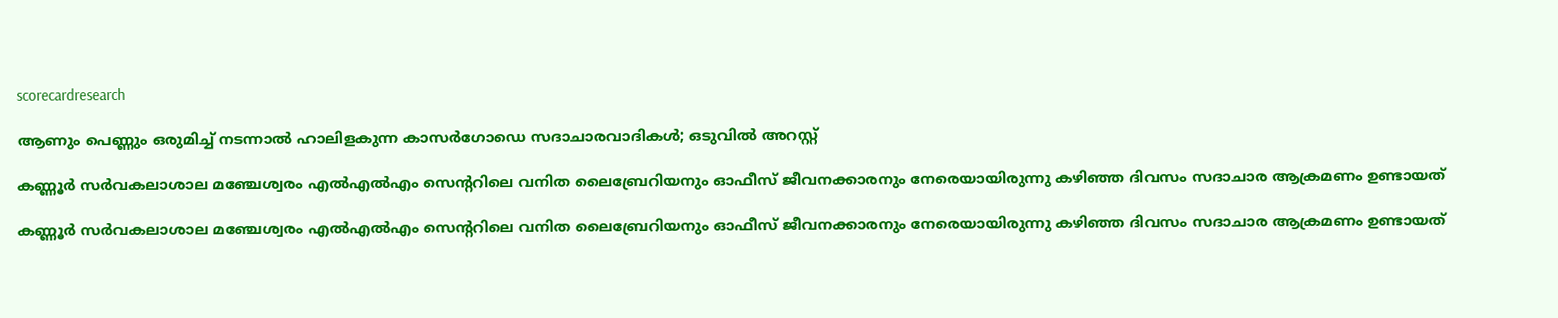scorecardresearch

ആണും പെണ്ണും ഒരുമിച്ച് നടന്നാല്‍ ഹാലിളകുന്ന കാസര്‍ഗോഡെ സദാചാരവാദികള്‍; ഒടുവില്‍ അറസ്റ്റ്

കണ്ണൂർ സർവകലാശാല മഞ്ചേശ്വരം എൽഎൽഎം സെന്ററിലെ വനിത ലൈബ്രേറിയനും ഓഫീസ് ജീവനക്കാരനും നേരെയായിരുന്നു കഴിഞ്ഞ ദിവസം സദാചാര ആക്രമണം ഉണ്ടായത്

കണ്ണൂർ സർവകലാശാല മഞ്ചേശ്വരം എൽഎൽഎം സെന്ററിലെ വനിത ലൈബ്രേറിയനും ഓഫീസ് ജീവനക്കാരനും നേരെയായിരുന്നു കഴിഞ്ഞ ദിവസം സദാചാര ആക്രമണം ഉണ്ടായത്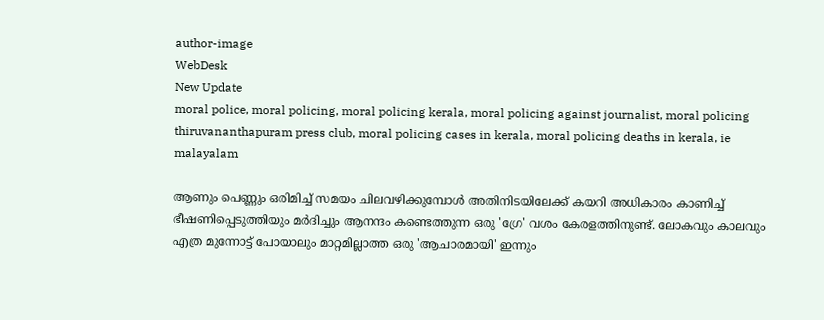author-image
WebDesk
New Update
moral police, moral policing, moral policing kerala, moral policing against journalist, moral policing thiruvananthapuram press club, moral policing cases in kerala, moral policing deaths in kerala, ie malayalam

ആണും പെണ്ണും ഒരിമിച്ച് സമയം ചിലവഴിക്കുമ്പോള്‍ അതിനിടയിലേക്ക് കയറി അധികാരം കാണിച്ച് ഭീഷണിപ്പെടുത്തിയും മര്‍ദിച്ചും ആനന്ദം കണ്ടെത്തുന്ന ഒരു 'ഗ്രേ' വശം കേരളത്തിനുണ്ട്. ലോകവും കാലവും എത്ര മുന്നോട്ട് പോയാലും മാറ്റമില്ലാത്ത ഒരു 'ആചാരമായി' ഇന്നും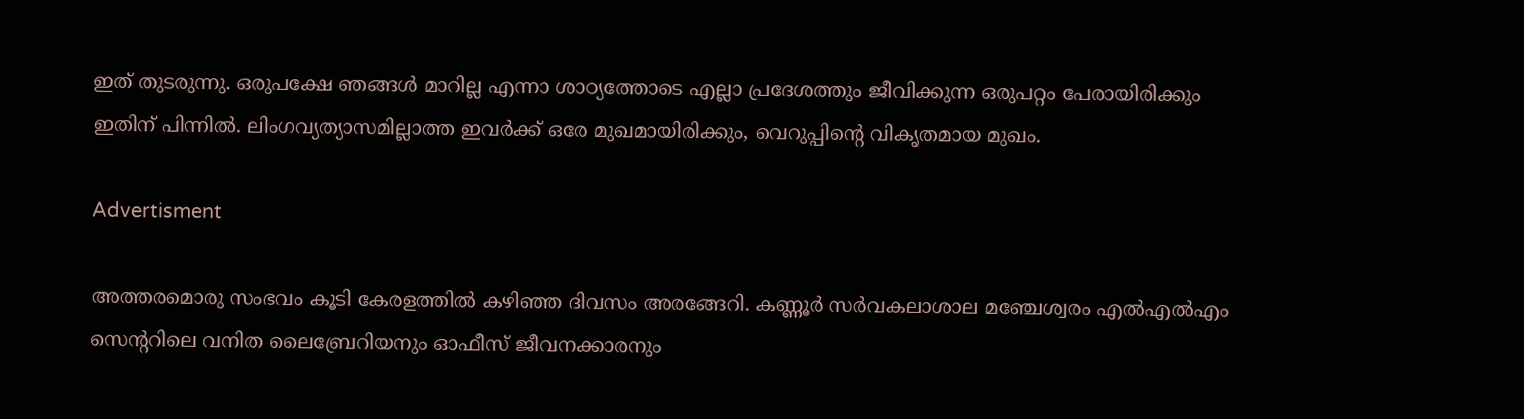ഇത് തുടരുന്നു. ഒരുപക്ഷേ ഞങ്ങള്‍ മാറില്ല എന്നാ ശാഠ്യത്തോടെ എല്ലാ പ്രദേശത്തും ജീവിക്കുന്ന ഒരുപറ്റം പേരായിരിക്കും ഇതിന് പിന്നില്‍. ലിംഗവ്യത്യാസമില്ലാത്ത ഇവര്‍ക്ക് ഒരേ മുഖമായിരിക്കും, വെറുപ്പിന്റെ വികൃതമായ മുഖം.

Advertisment

അത്തരമൊരു സംഭവം കൂടി കേരളത്തില്‍ കഴിഞ്ഞ ദിവസം അരങ്ങേറി. കണ്ണൂർ സർവകലാശാല മഞ്ചേശ്വരം എൽഎൽഎം സെന്ററിലെ വനിത ലൈബ്രേറിയനും ഓഫീസ് ജീവനക്കാരനും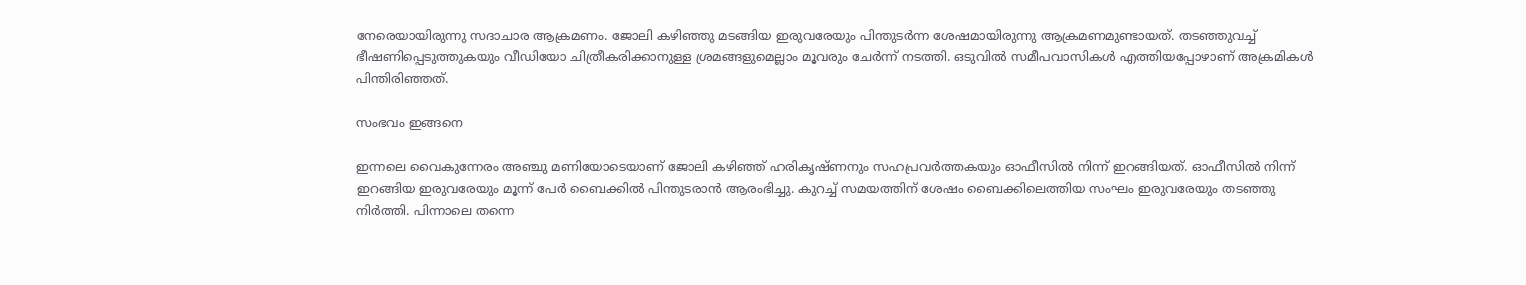നേരെയായിരുന്നു സദാചാര ആക്രമണം. ജോലി കഴിഞ്ഞു മടങ്ങിയ ഇരുവരേയും പിന്തുടര്‍ന്ന ശേഷമായിരുന്നു ആക്രമണമുണ്ടായത്. തടഞ്ഞുവച്ച് ഭീഷണിപ്പെടുത്തുകയും വീഡിയോ ചിത്രീകരിക്കാനുള്ള ശ്രമങ്ങളുമെല്ലാം മൂവരും ചേര്‍ന്ന് നടത്തി. ഒടുവില്‍ സമീപവാസികള്‍ എത്തിയപ്പോഴാണ് അക്രമികള്‍ പിന്തിരിഞ്ഞത്.

സംഭവം ഇങ്ങനെ

ഇന്നലെ വൈകുന്നേരം അഞ്ചു മണിയോടെയാണ് ജോലി കഴിഞ്ഞ് ഹരികൃഷ്ണനും സഹപ്രവര്‍ത്തകയും ഓഫീസില്‍ നിന്ന് ഇറങ്ങിയത്. ഓഫീസില്‍ നിന്ന് ഇറങ്ങിയ ഇരുവരേയും മൂന്ന് പേര്‍ ബൈക്കില്‍ പിന്തുടരാന്‍ ആരംഭിച്ചു. കുറച്ച് സമയത്തിന് ശേഷം ബൈക്കിലെത്തിയ സംഘം ഇരുവരേയും തടഞ്ഞു നിര്‍ത്തി. പിന്നാലെ തന്നെ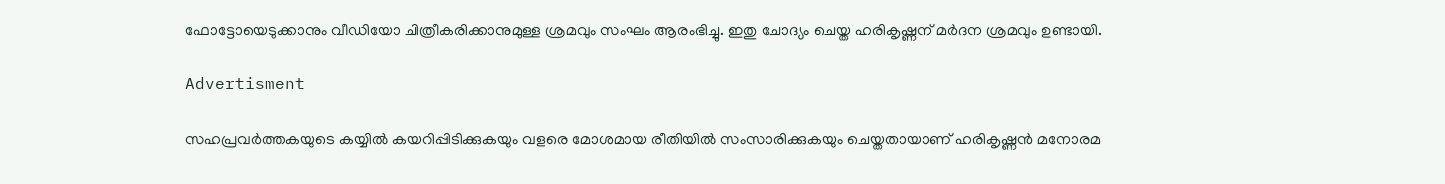ഫോട്ടോയെടുക്കാനും വീഡിയോ ചിത്രീകരിക്കാനുമുള്ള ശ്രമവും സംഘം ആരംഭിച്ചു. ഇതു ചോദ്യം ചെയ്ത ഹരികൃഷ്ണന് മര്‍ദന ശ്രമവും ഉണ്ടായി.

Advertisment

സഹപ്രവർത്തകയുടെ കയ്യിൽ കയറിപ്പിടിക്കുകയും വളരെ മോശമായ രീതിയിൽ സംസാരിക്കുകയും ചെയ്തതായാണ് ഹരികൃഷ്ണന്‍ മനോരമ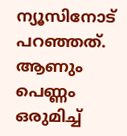ന്യൂസിനോട് പറഞ്ഞത്. ആണും പെണ്ണം ഒരുമിച്ച്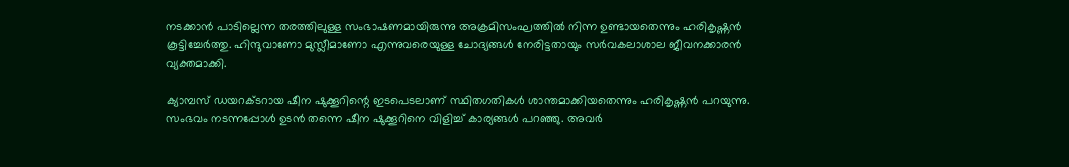നടക്കാന്‍ പാടില്ലെന്ന തരത്തിലുള്ള സംഭാഷണമായിരുന്നു അക്രമിസംഘത്തില്‍ നിന്ന ഉണ്ടായതെന്നും ഹരികൃഷ്ണന്‍ കൂട്ടിച്ചേര്‍ത്തു. ഹിന്ദുവാണോ മുസ്ലീമാണോ എന്നുവരെയുള്ള ചോദ്യങ്ങള്‍ നേരിട്ടതായും സര്‍വകലാശാല ജീവനക്കാരന്‍ വ്യക്തമാക്കി.

ക്യാമ്പസ് ഡയറക്ടറായ ഷീന ഷുക്കൂറിന്റെ ഇടപെടലാണ് സ്ഥിതഗതികള്‍ ശാന്തമാക്കിയതെന്നും ഹരികൃഷ്ണന്‍ പറയുന്നു. സംഭവം നടന്നപ്പോള്‍ ഉടന്‍ തന്നെ ഷീന ഷുക്കൂറിനെ വിളിച്ച് കാര്യങ്ങള്‍ പറഞ്ഞു. അവര്‍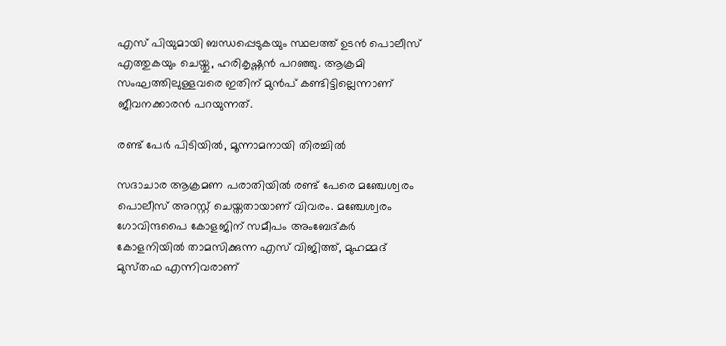എസ് പിയുമായി ബന്ധപ്പെടുകയും സ്ഥലത്ത് ഉടന്‍ പൊലീസ് എത്തുകയും ചെയ്തു, ഹരികൃഷ്ണന്‍ പറഞ്ഞു. ആക്രമി സംഘത്തിലുള്ളവരെ ഇതിന് മുന്‍പ് കണ്ടിട്ടില്ലെന്നാണ് ജീവനക്കാരന്‍ പറയുന്നത്.

രണ്ട് പേര്‍ പിടിയില്‍, മൂന്നാമനായി തിരച്ചില്‍

സദാചാര ആക്രമണ പരാതിയില്‍ രണ്ട് പേരെ മഞ്ചേശ്വരം പൊലീസ് അറസ്റ്റ് ചെയ്തതായാണ് വിവരം. മഞ്ചേശ്വരം ഗോവിന്ദപൈ കോളജിന്‌ സമീപം അംബേദ്‌കർ കോളനിയില്‍ താമസിക്കുന്ന എസ്‌ വിജിത്ത്‌, മുഹമ്മദ്‌ മുസ്‌തഫ എന്നിവരാണ്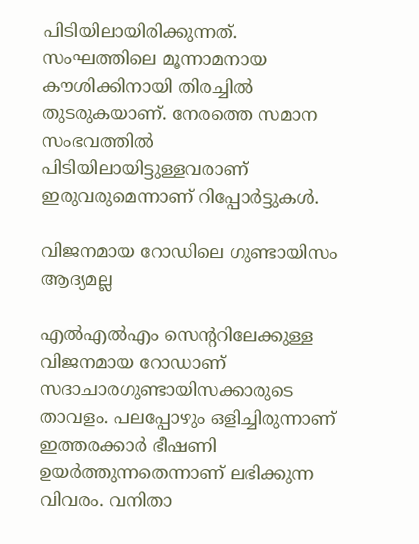പിടിയിലായിരിക്കുന്നത്. സംഘത്തിലെ മൂന്നാമനായ കൗശിക്കിനായി തിരച്ചില്‍ തുടരുകയാണ്. നേരത്തെ സമാന സംഭവത്തില്‍ പിടിയിലായിട്ടുള്ളവരാണ് ഇരുവരുമെന്നാണ് റിപ്പോര്‍ട്ടുകള്‍.

വിജനമായ റോഡിലെ ഗുണ്ടായിസം ആദ്യമല്ല

എല്‍എല്‍എം സെന്ററിലേക്കുള്ള വിജനമായ റോഡാണ് സദാചാരഗുണ്ടായിസക്കാരുടെ താവളം. പലപ്പോഴും ഒളിച്ചിരുന്നാണ് ഇത്തരക്കാര്‍ ഭീഷണി ഉയര്‍ത്തുന്നതെന്നാണ് ലഭിക്കുന്ന വിവരം. വനിതാ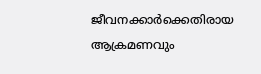ജീവനക്കാര്‍ക്കെതിരായ ആക്രമണവും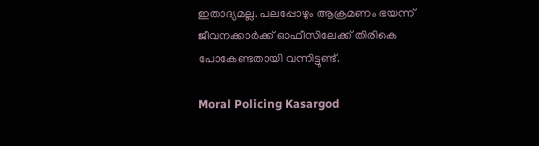ഇതാദ്യമല്ല. പലപ്പോഴും ആക്രമണം ഭയന്ന് ജീവനക്കാര്‍ക്ക് ഓഫീസിലേക്ക് തിരികെ പോകേണ്ടതായി വന്നിട്ടുണ്ട്.

Moral Policing Kasargod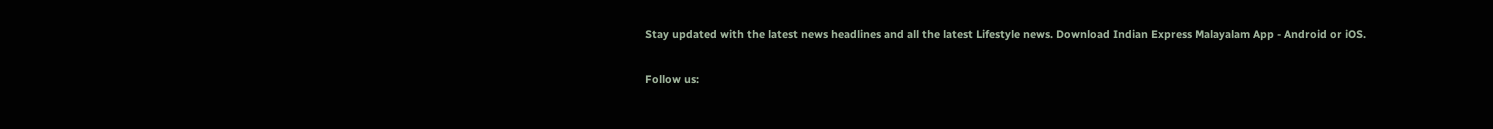Stay updated with the latest news headlines and all the latest Lifestyle news. Download Indian Express Malayalam App - Android or iOS.

Follow us: